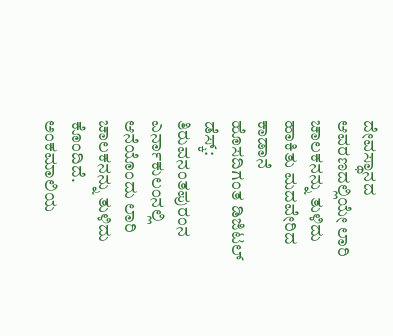ದೇವಸ್ಥಾನದ ಆವರಣದಲ್ಲಿಯೇ ಲಾರಿ ಚಾಲಕನನ್ನು ತುಳಿದು ಹಾಕಿತು ಮದವೇರಿದ ಕಾಡಾನೆ
ಹೊಸದಿಗಂತ ಡಿಜಿಟಲ್ ಡೆಸ್ಕ್: ತಿರುವನಂತಪುರಂನ ಎರ್ನಾಕುಲಂನಲ್ಲಿ ಆನೆಯೊಂದು ಲಾರಿ ಚಾಲಕನನ್ನು ತುಳಿದು ಕೊಂದಿದೆ. ಅಂಕಮಾಲಿಯ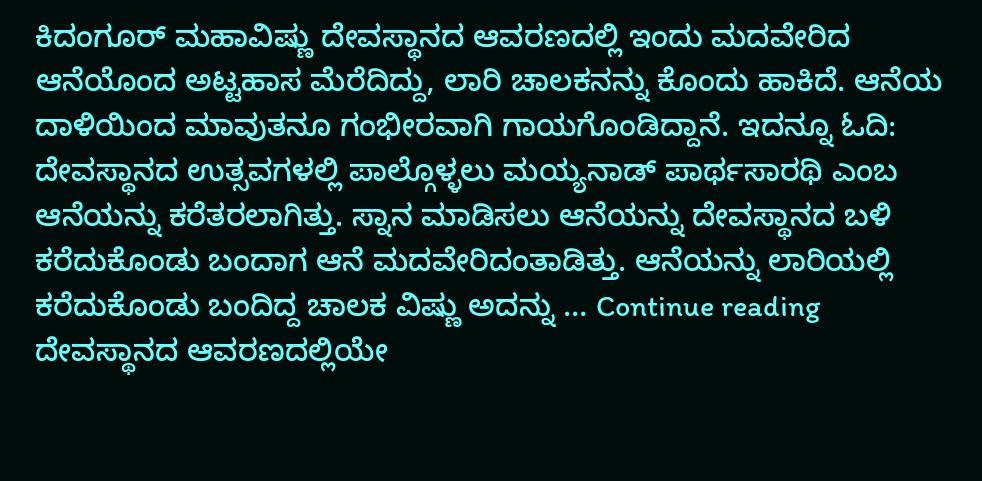ಕಿದಂಗೂರ್ ಮಹಾವಿಷ್ಣು ದೇವಸ್ಥಾನದ ಆವರಣದಲ್ಲಿ ಇಂದು ಮದವೇರಿದ ಆನೆಯೊಂದ ಅಟ್ಟಹಾಸ ಮೆರೆದಿದ್ದು, ಲಾರಿ ಚಾಲಕನನ್ನು ಕೊಂದು ಹಾಕಿದೆ. ಆನೆಯ ದಾಳಿಯಿಂದ ಮಾವುತನೂ ಗಂಭೀರವಾಗಿ ಗಾಯಗೊಂಡಿದ್ದಾನೆ. ಇದನ್ನೂ ಓದಿ: ದೇವಸ್ಥಾನದ ಉತ್ಸವಗಳಲ್ಲಿ ಪಾಲ್ಗೊಳ್ಳಲು ಮಯ್ಯನಾಡ್ ಪಾರ್ಥಸಾರಥಿ ಎಂಬ ಆನೆಯನ್ನು ಕರೆತರಲಾಗಿತ್ತು. ಸ್ನಾನ ಮಾಡಿಸಲು ಆನೆಯನ್ನು ದೇವಸ್ಥಾನದ ಬಳಿ ಕರೆದುಕೊಂಡು ಬಂದಾಗ ಆನೆ ಮದವೇರಿದಂತಾಡಿತ್ತು. ಆನೆಯನ್ನು ಲಾರಿಯಲ್ಲಿ ಕರೆದುಕೊಂಡು ಬಂದಿದ್ದ ಚಾಲಕ ವಿಷ್ಣು ಅದನ್ನು … Continue reading ದೇವಸ್ಥಾನದ ಆವರಣದಲ್ಲಿಯೇ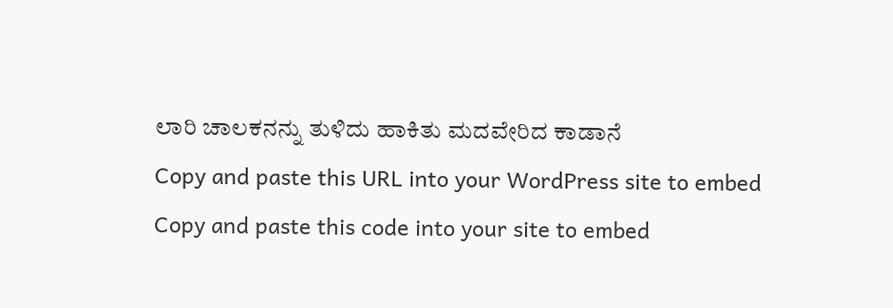ಲಾರಿ ಚಾಲಕನನ್ನು ತುಳಿದು ಹಾಕಿತು ಮದವೇರಿದ ಕಾಡಾನೆ
Copy and paste this URL into your WordPress site to embed
Copy and paste this code into your site to embed